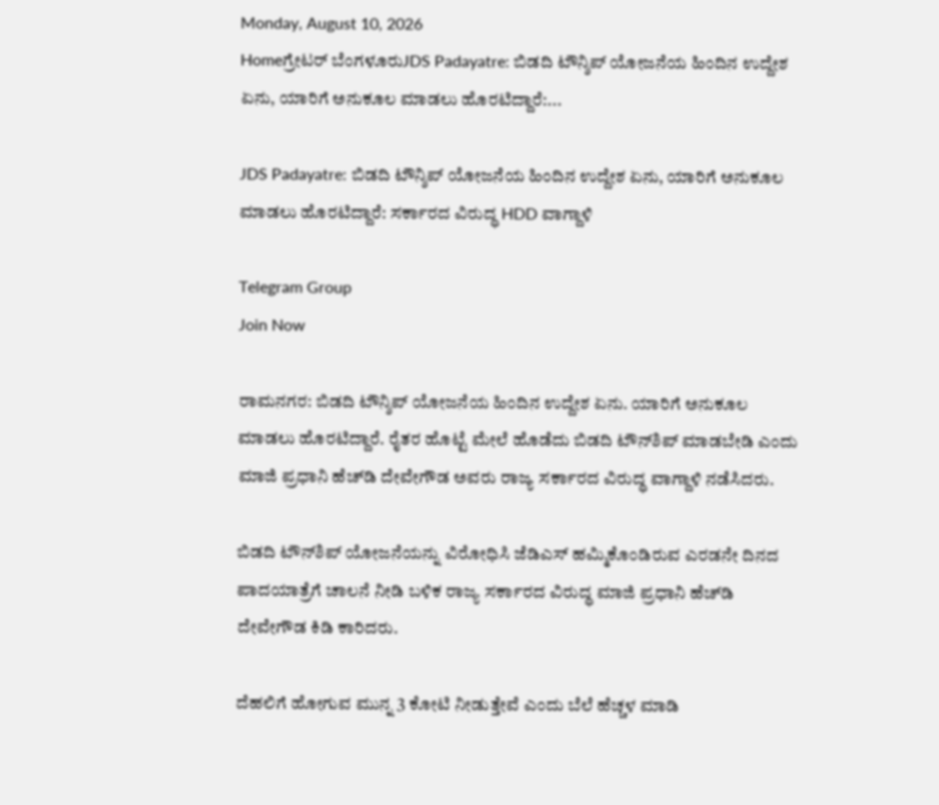Monday, August 10, 2026
Homeಗ್ರೇಟರ್ ಬೆಂಗಳೂರುJDS Padayatre: ಬಿಡದಿ ಟೌನ್ಶಿಪ್ ಯೋಜನೆಯ ಹಿಂದಿನ ಉದ್ದೇಶ ಏನು, ಯಾರಿಗೆ ಅನುಕೂಲ ಮಾಡಲು ಹೊರಟಿದ್ದಾರೆ:...

JDS Padayatre: ಬಿಡದಿ ಟೌನ್ಶಿಪ್ ಯೋಜನೆಯ ಹಿಂದಿನ ಉದ್ದೇಶ ಏನು, ಯಾರಿಗೆ ಅನುಕೂಲ ಮಾಡಲು ಹೊರಟಿದ್ದಾರೆ: ಸರ್ಕಾರದ ವಿರುದ್ಧ HDD ವಾಗ್ದಾಳಿ

Telegram Group
Join Now

ರಾಮನಗರ: ಬಿಡದಿ ಟೌನ್ಶಿಪ್ ಯೋಜನೆಯ ಹಿಂದಿನ ಉದ್ದೇಶ ಏನು. ಯಾರಿಗೆ ಅನುಕೂಲ ಮಾಡಲು ಹೊರಟಿದ್ದಾರೆ. ರೈತರ ಹೊಟ್ಟೆ ಮೇಲೆ ಹೊಡೆದು ಬಿಡದಿ ಟೌನ್‌ಶಿಪ್ ಮಾಡಬೇಡಿ ಎಂದು ಮಾಜಿ ಪ್ರಧಾನಿ ಹೆಚ್‌ಡಿ ದೇವೇಗೌಡ ಅವರು ರಾಜ್ಯ ಸರ್ಕಾರದ ವಿರುದ್ಧ ವಾಗ್ದಾಳಿ ನಡೆಸಿದರು.

ಬಿಡದಿ ಟೌನ್‌ಶಿಪ್ ಯೋಜನೆಯನ್ನು ವಿರೋಧಿಸಿ ಜೆಡಿಎಸ್ ಹಮ್ಮಿಕೊಂಡಿರುವ ಎರಡನೇ ದಿನದ ಪಾದಯಾತ್ರೆಗೆ ಚಾಲನೆ ನೀಡಿ ಬಳಿಕ ರಾಜ್ಯ ಸರ್ಕಾರದ ವಿರುದ್ಧ ಮಾಜಿ ಪ್ರಧಾನಿ ಹೆಚ್‌ಡಿ ದೇವೇಗೌಡ ಕಿಡಿ ಕಾರಿದರು.

ದೆಹಲಿಗೆ ಹೋಗುವ ಮುನ್ನ 3 ಕೋಟಿ ನೀಡುತ್ತೇವೆ ಎಂದು ಬೆಲೆ ಹೆಚ್ಚಳ ಮಾಡಿ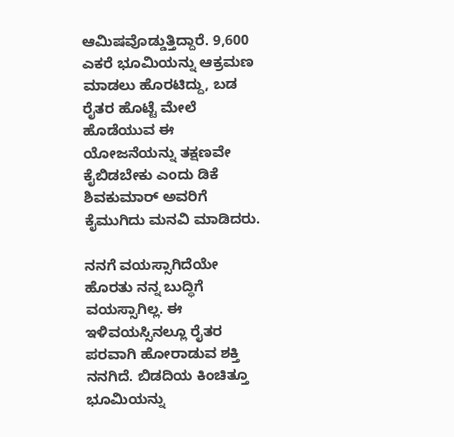ಆಮಿಷವೊಡ್ಡುತ್ತಿದ್ದಾರೆ. 9,600 ಎಕರೆ ಭೂಮಿಯನ್ನು ಆಕ್ರಮಣ ಮಾಡಲು ಹೊರಟಿದ್ದು, ಬಡ ರೈತರ ಹೊಟ್ಟೆ ಮೇಲೆ ಹೊಡೆಯುವ ಈ ಯೋಜನೆಯನ್ನು ತಕ್ಷಣವೇ ಕೈಬಿಡಬೇಕು ಎಂದು ಡಿಕೆ ಶಿವಕುಮಾರ್ ಅವರಿಗೆ ಕೈಮುಗಿದು ಮನವಿ ಮಾಡಿದರು.

ನನಗೆ ವಯಸ್ಸಾಗಿದೆಯೇ ಹೊರತು ನನ್ನ ಬುದ್ಧಿಗೆ ವಯಸ್ಸಾಗಿಲ್ಲ. ಈ ಇಳಿವಯಸ್ಸಿನಲ್ಲೂ ರೈತರ ಪರವಾಗಿ ಹೋರಾಡುವ ಶಕ್ತಿ ನನಗಿದೆ. ಬಿಡದಿಯ ಕಿಂಚಿತ್ತೂ ಭೂಮಿಯನ್ನು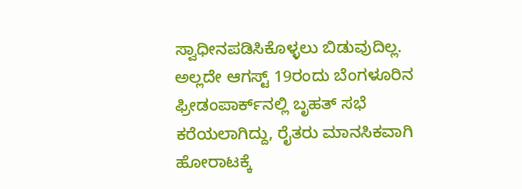ಸ್ವಾಧೀನಪಡಿಸಿಕೊಳ್ಳಲು ಬಿಡುವುದಿಲ್ಲ. ಅಲ್ಲದೇ ಆಗಸ್ಟ್ 19ರಂದು ಬೆಂಗಳೂರಿನ ಫ್ರೀಡಂಪಾರ್ಕ್‌ನಲ್ಲಿ ಬೃಹತ್ ಸಭೆ ಕರೆಯಲಾಗಿದ್ದು, ರೈತರು ಮಾನಸಿಕವಾಗಿ ಹೋರಾಟಕ್ಕೆ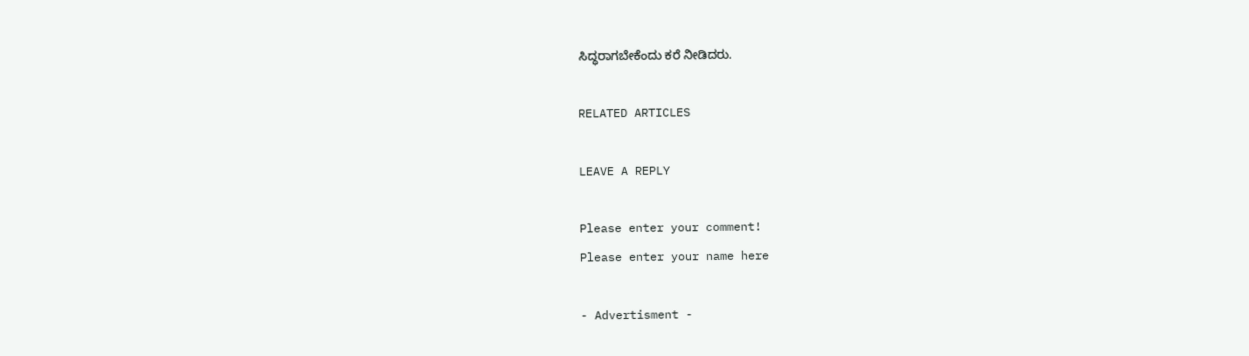ಸಿದ್ಧರಾಗಬೇಕೆಂದು ಕರೆ ನೀಡಿದರು.

RELATED ARTICLES

LEAVE A REPLY

Please enter your comment!
Please enter your name here

- Advertisment -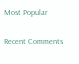Most Popular

Recent Comments